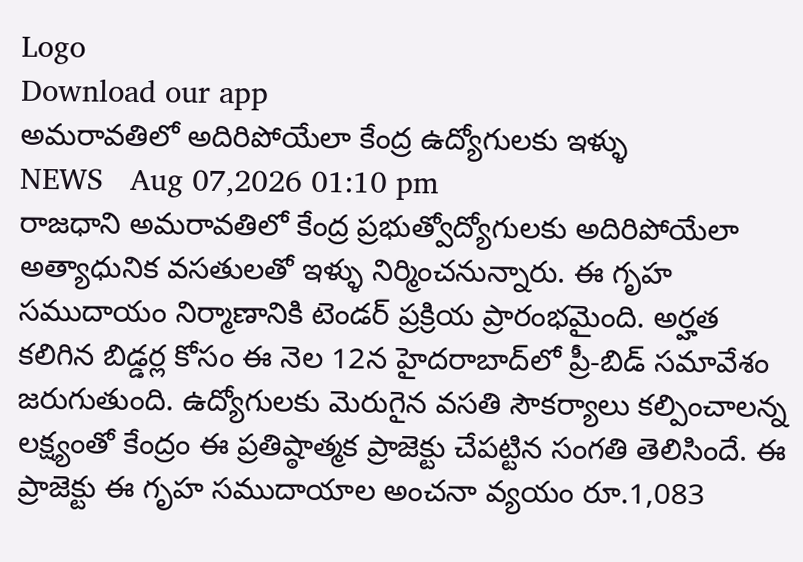Logo
Download our app
అమరావతిలో అదిరిపోయేలా కేంద్ర ఉద్యోగులకు ఇళ్ళు
NEWS   Aug 07,2026 01:10 pm
రాజధాని అమరావతిలో కేంద్ర ప్రభుత్వోద్యోగులకు అదిరిపోయేలా అత్యాధునిక వసతులతో ఇళ్ళు నిర్మించనున్నారు. ఈ గృహ సముదాయం నిర్మాణానికి టెండర్‌ ప్రక్రియ ప్రారంభమైంది. అర్హత కలిగిన బిడ్డర్ల కోసం ఈ నెల 12న హైదరాబాద్‌లో ప్రీ-బిడ్‌ సమావేశం జరుగుతుంది. ఉద్యోగులకు మెరుగైన వసతి సౌకర్యాలు కల్పించాలన్న లక్ష్యంతో కేంద్రం ఈ ప్రతిష్ఠాత్మక ప్రాజెక్టు చేపట్టిన సంగతి తెలిసిందే. ఈ ప్రాజెక్టు ఈ గృహ సముదాయాల అంచనా వ్యయం రూ.1,083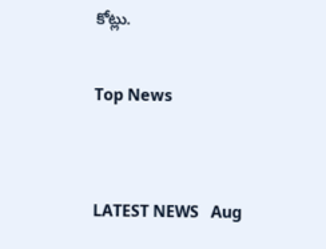కోట్లు.

Top News


LATEST NEWS   Aug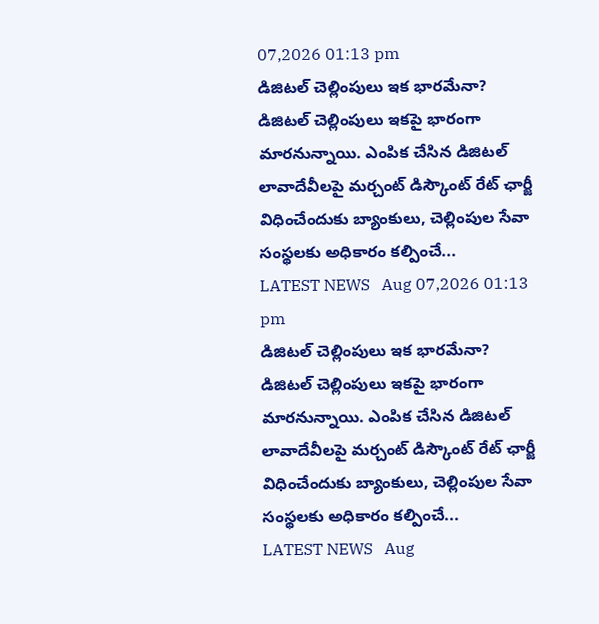07,2026 01:13 pm
డిజిటల్ చెల్లింపులు ఇక భారమేనా?
డిజిటల్ చెల్లింపులు ఇకపై భారంగా మారనున్నాయి. ఎంపిక చేసిన డిజిటల్‌ లావాదేవీలపై మర్చంట్‌ డిస్కౌంట్‌ రేట్‌ ఛార్జీ విధించేందుకు బ్యాంకులు, చెల్లింపుల సేవా సంస్థలకు అధికారం కల్పించే...
LATEST NEWS   Aug 07,2026 01:13 pm
డిజిటల్ చెల్లింపులు ఇక భారమేనా?
డిజిటల్ చెల్లింపులు ఇకపై భారంగా మారనున్నాయి. ఎంపిక చేసిన డిజిటల్‌ లావాదేవీలపై మర్చంట్‌ డిస్కౌంట్‌ రేట్‌ ఛార్జీ విధించేందుకు బ్యాంకులు, చెల్లింపుల సేవా సంస్థలకు అధికారం కల్పించే...
LATEST NEWS   Aug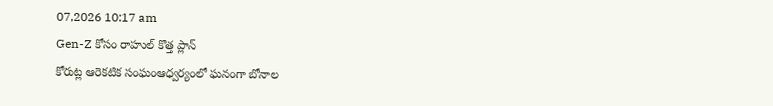07,2026 10:17 am
Gen-Z కోసం రాహుల్ కొత్త ప్లాన్
కోరుట్ల ఆరెకటిక సంఘంఆధ్వర్యంలో ఘనంగా బోనాల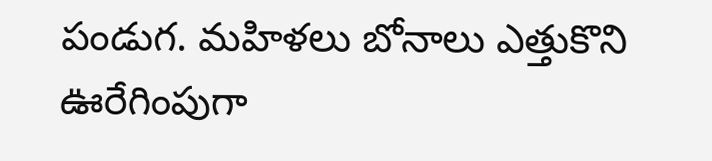పండుగ. మహిళలు బోనాలు ఎత్తుకొని ఊరేగింపుగా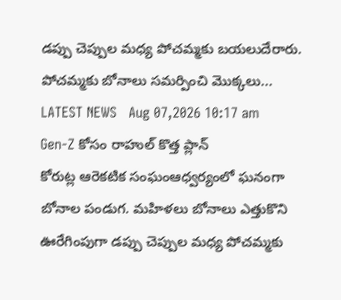డప్పు చెప్పుల మధ్య పోచమ్మకు బయలుదేరారు. పోచమ్మకు బోనాలు సమర్పించి మొక్కలు...
LATEST NEWS   Aug 07,2026 10:17 am
Gen-Z కోసం రాహుల్ కొత్త ప్లాన్
కోరుట్ల ఆరెకటిక సంఘంఆధ్వర్యంలో ఘనంగా బోనాల పండుగ. మహిళలు బోనాలు ఎత్తుకొని ఊరేగింపుగా డప్పు చెప్పుల మధ్య పోచమ్మకు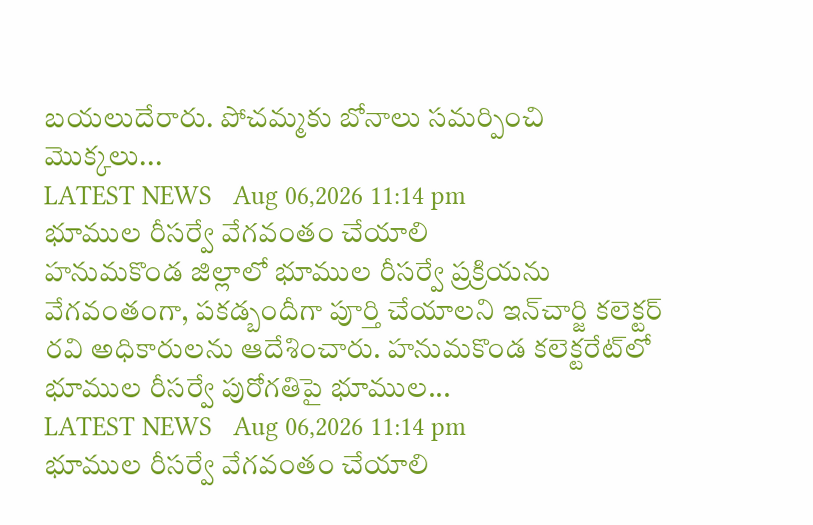బయలుదేరారు. పోచమ్మకు బోనాలు సమర్పించి మొక్కలు...
LATEST NEWS   Aug 06,2026 11:14 pm
భూముల రీసర్వే వేగవంతం చేయాలి
హనుమకొండ జిల్లాలో భూముల రీసర్వే ప్రక్రియను వేగవంతంగా, పకడ్బందీగా పూర్తి చేయాలని ఇన్‌చార్జి కలెక్టర్ రవి అధికారులను ఆదేశించారు. హనుమకొండ కలెక్టరేట్‌లో భూముల రీసర్వే పురోగతిపై భూముల...
LATEST NEWS   Aug 06,2026 11:14 pm
భూముల రీసర్వే వేగవంతం చేయాలి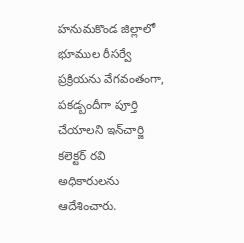హనుమకొండ జిల్లాలో భూముల రీసర్వే ప్రక్రియను వేగవంతంగా, పకడ్బందీగా పూర్తి చేయాలని ఇన్‌చార్జి కలెక్టర్ రవి అధికారులను ఆదేశించారు.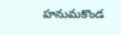హనుమకొండ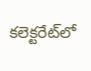కలెక్టరేట్‌లో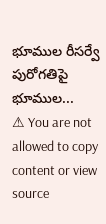భూముల రీసర్వే పురోగతిపై భూముల...
⚠ You are not allowed to copy content or view source